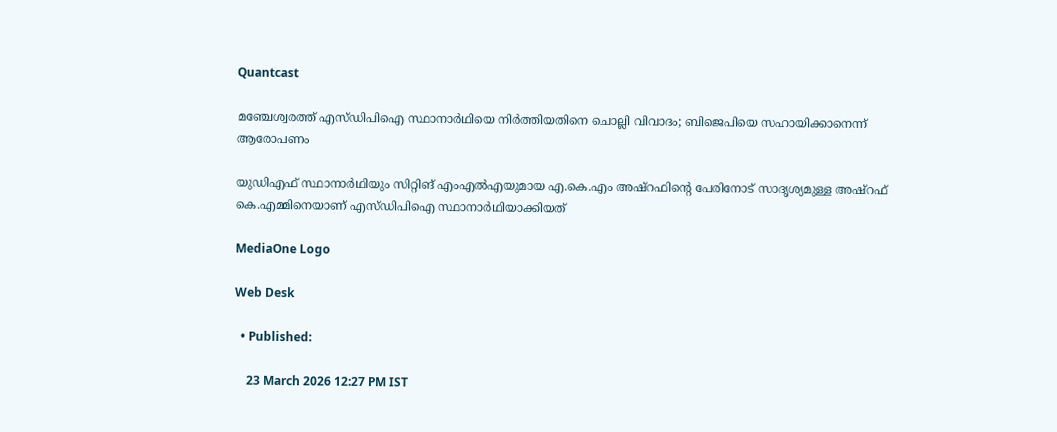Quantcast

മഞ്ചേശ്വരത്ത് എസ്ഡിപിഐ സ്ഥാനാർഥിയെ നിർത്തിയതിനെ ചൊല്ലി വിവാദം; ബിജെപിയെ സഹായിക്കാനെന്ന് ആരോപണം

യുഡിഎഫ് സ്ഥാനാർഥിയും സിറ്റിങ് എംഎൽഎയുമായ എ.കെ.എം അഷ്റഫിന്റെ പേരിനോട് സാദൃശ്യമുള്ള അഷ്റഫ് കെ.എമ്മിനെയാണ് എസ്ഡിപിഐ സ്ഥാനാർഥിയാക്കിയത്

MediaOne Logo

Web Desk

  • Published:

    23 March 2026 12:27 PM IST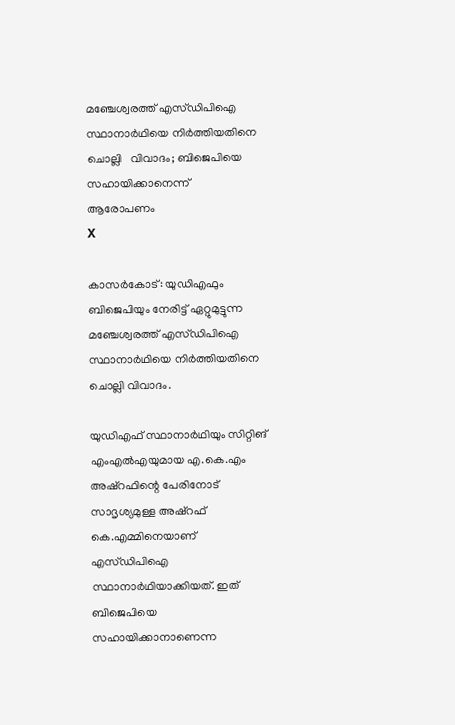മഞ്ചേശ്വരത്ത് എസ്ഡിപിഐ   സ്ഥാനാർഥിയെ നിർത്തിയതിനെ ചൊല്ലി   വിവാദം; ബിജെപിയെ സഹായിക്കാനെന്ന്     ആരോപണം
X

കാസര്‍കോട്: യുഡിഎഫും ബിജെപിയും നേരിട്ട് ഏറ്റുമുട്ടുന്ന മഞ്ചേശ്വരത്ത് എസ്ഡിപിഐ സ്ഥാനാർഥിയെ നിർത്തിയതിനെ ചൊല്ലി വിവാദം.

യുഡിഎഫ് സ്ഥാനാർഥിയും സിറ്റിങ് എംഎൽഎയുമായ എ.കെ.എം അഷ്റഫിന്റെ പേരിനോട് സാദൃശ്യമുള്ള അഷ്റഫ് കെ.എമ്മിനെയാണ് എസ്ഡിപിഐ സ്ഥാനാർഥിയാക്കിയത്. ഇത് ബിജെപിയെ സഹായിക്കാനാണെന്ന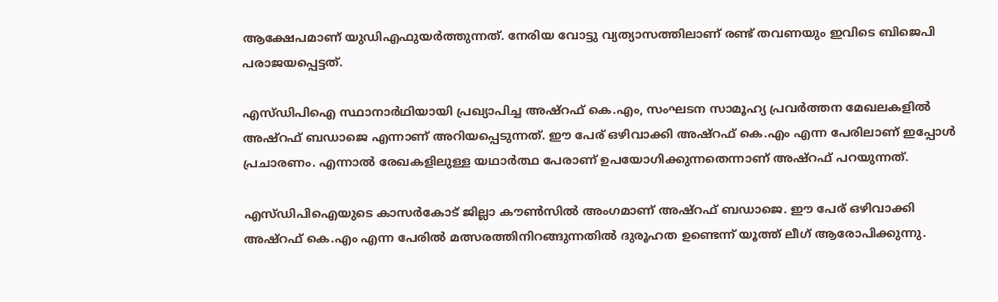ആക്ഷേപമാണ് യുഡിഎഫുയർത്തുന്നത്. നേരിയ വോട്ടു വ്യത്യാസത്തിലാണ് രണ്ട് തവണയും ഇവിടെ ബിജെപി പരാജയപ്പെട്ടത്.

എസ്‌ഡിപിഐ സ്ഥാനാർഥിയായി പ്രഖ്യാപിച്ച അഷ്റഫ് കെ.എം, സംഘടന സാമൂഹ്യ പ്രവർത്തന മേഖലകളിൽ അഷ്റഫ് ബഡാജെ എന്നാണ് അറിയപ്പെടുന്നത്. ഈ പേര് ഒഴിവാക്കി അഷ്റഫ് കെ.എം എന്ന പേരിലാണ് ഇപ്പോൾ പ്രചാരണം. എന്നാല്‍ രേഖകളിലുള്ള യഥാർത്ഥ പേരാണ് ഉപയോഗിക്കുന്നതെന്നാണ് അഷ്റഫ് പറയുന്നത്.

എസ്‌ഡിപിഐയുടെ കാസർകോട് ജില്ലാ കൗൺസിൽ അംഗമാണ് അഷ്റഫ് ബഡാജെ. ഈ പേര് ഒഴിവാക്കി അഷ്റഫ് കെ.എം എന്ന പേരിൽ മത്സരത്തിനിറങ്ങുന്നതിൽ ദുരൂഹത ഉണ്ടെന്ന് യൂത്ത് ലീഗ് ആരോപിക്കുന്നു.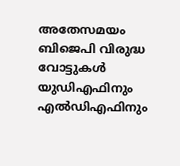അതേസമയം ബിജെപി വിരുദ്ധ വോട്ടുകൾ യുഡിഎഫിനും എൽഡിഎഫിനും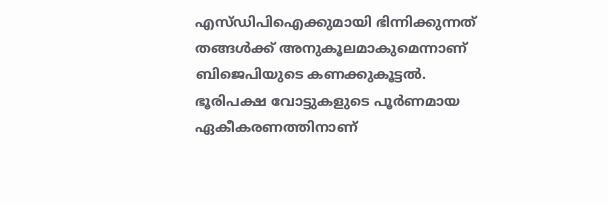എസ്‌ഡിപിഐക്കുമായി ഭിന്നിക്കുന്നത് തങ്ങൾക്ക് അനുകൂലമാകുമെന്നാണ് ബിജെപിയുടെ കണക്കുകൂട്ടൽ. ഭൂരിപക്ഷ വോട്ടുകളുടെ പൂർണമായ ഏകീകരണത്തിനാണ്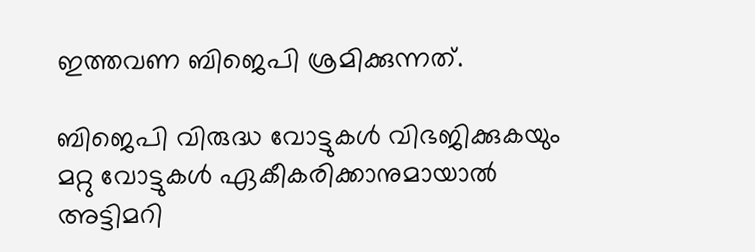ഇത്തവണ ബിജെപി ശ്രമിക്കുന്നത്.

ബിജെപി വിരുദ്ധ വോട്ടുകൾ വിഭജിക്കുകയും മറ്റു വോട്ടുകൾ ഏകീകരിക്കാനുമായാൽ അട്ടിമറി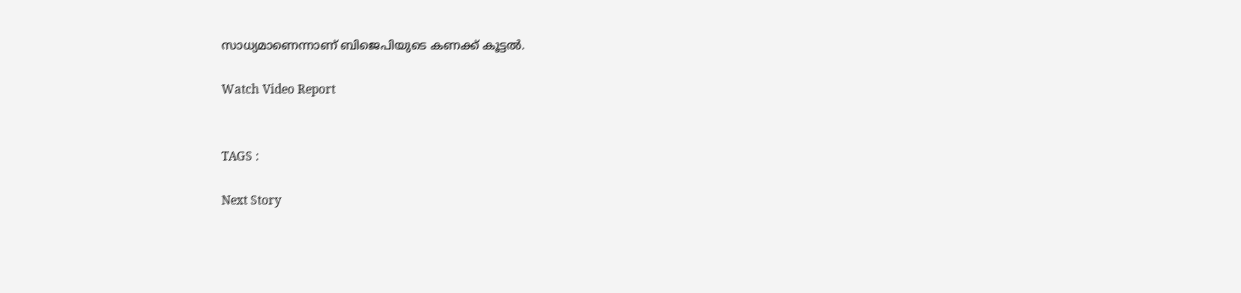സാധ്യമാണെന്നാണ് ബിജെപിയുടെ കണക്ക് കൂട്ടൽ.

Watch Video Report


TAGS :

Next Story